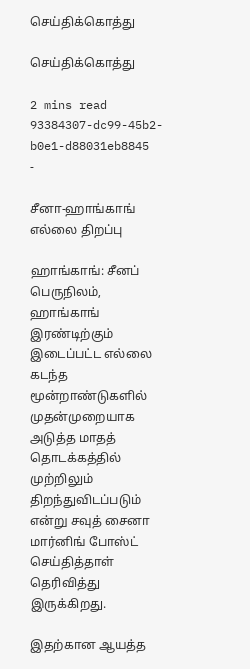செய்திக்கொத்து

செய்திக்கொத்து

2 mins read
93384307-dc99-45b2-b0e1-d88031eb8845
-

சீனா-ஹாங்காங் எல்லை திறப்பு

ஹாங்காங்: சீனப் பெருநிலம், ஹாங்காங் இரண்டிற்கும் இடைப்பட்ட எல்லை கடந்த மூன்றாண்டுகளில் முதன்முறையாக அடுத்த மாதத் தொடக்கத்தில் முற்றிலும் திறந்துவிடப்படும் என்று சவுத் சைனா மார்னிங் போஸ்ட் செய்தித்தாள் தெரிவித்து இருக்கிறது.

இதற்கான ஆயத்த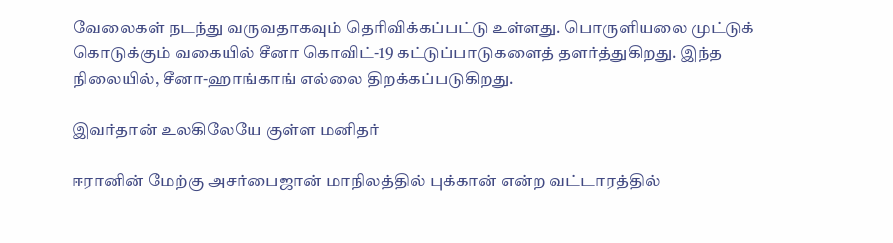வேலைகள் நடந்து வருவதாகவும் தெரிவிக்கப்பட்டு உள்ளது. பொருளியலை முட்டுக் கொடுக்கும் வகையில் சீனா கொவிட்-19 கட்டுப்பாடுகளைத் தளர்த்துகிறது. இந்த நிலையில், சீனா-ஹாங்காங் எல்லை திறக்கப்படுகிறது.

இவர்தான் உலகிலேயே குள்ள மனிதர்

ஈரானின் மேற்கு அசர்பைஜான் மாநிலத்தில் புக்கான் என்ற வட்டாரத்தில்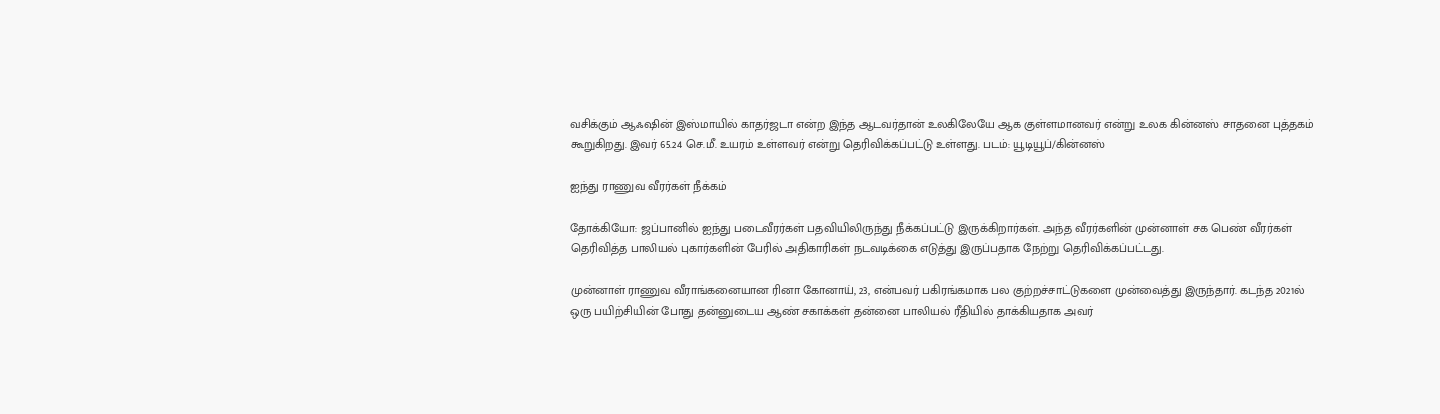வசிக்கும் ஆஃஷின் இஸ்மாயில் காதர்ஜடா என்ற இந்த ஆடவர்தான் உலகிலேயே ஆக குள்ளமானவர் என்று உலக கின்னஸ் சாதனை புத்தகம் கூறுகிறது. இவர் 65.24 செ.மீ. உயரம் உள்ளவர் என்று தெரிவிக்கப்பட்டு உள்ளது. படம்: யூடியூப்/கின்னஸ்

ஐந்து ராணுவ வீரர்கள் நீக்கம்

தோக்கியோ: ஜப்பானில் ஐந்து படைவீரர்கள் பதவியிலிருந்து நீக்கப்பட்டு இருக்கிறார்கள். அந்த வீரர்களின் முன்னாள் சக பெண் வீரர்கள் தெரிவித்த பாலியல் புகார்களின் பேரில் அதிகாரிகள் நடவடிக்கை எடுத்து இருப்பதாக நேற்று தெரிவிக்கப்பட்டது.

முன்னாள் ராணுவ வீராங்கனையான ரினா கோனாய், 23, என்பவர் பகிரங்கமாக பல குற்றச்சாட்டுகளை முன்வைத்து இருந்தார். கடந்த 2021ல் ஒரு பயிற்சியின் போது தன்னுடைய ஆண் சகாக்கள் தன்னை பாலியல் ரீதியில் தாக்கியதாக அவர்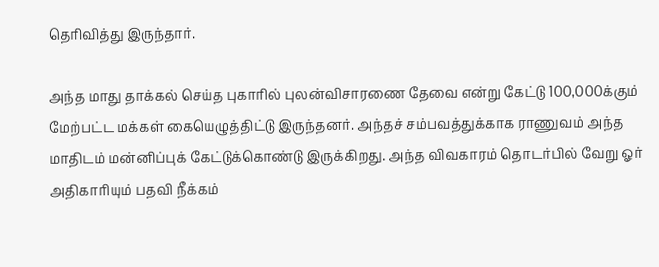தெரிவித்து இருந்தார்.

அந்த மாது தாக்கல் செய்த புகாரில் புலன்விசாரணை தேவை என்று கேட்டு 100,000க்கும் மேற்பட்ட மக்கள் கையெழுத்திட்டு இருந்தனர். அந்தச் சம்பவத்துக்காக ராணுவம் அந்த மாதிடம் மன்னிப்புக் கேட்டுக்கொண்டு இருக்கிறது. அந்த விவகாரம் தொடர்பில் வேறு ஓர் அதிகாரியும் பதவி நீக்கம்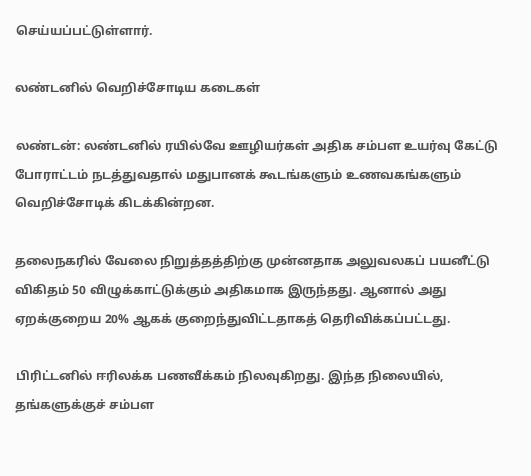செய்யப்பட்டுள்ளார்.

லண்டனில் வெறிச்சோடிய கடைகள்

லண்டன்: லண்டனில் ரயில்வே ஊழியர்கள் அதிக சம்பள உயர்வு கேட்டு போராட்டம் நடத்துவதால் மதுபானக் கூடங்களும் உணவகங்களும் வெறிச்சோடிக் கிடக்கின்றன.

தலைநகரில் வேலை நிறுத்தத்திற்கு முன்னதாக அலுவலகப் பயனீட்டு விகிதம் 50 விழுக்காட்டுக்கும் அதிகமாக இருந்தது. ஆனால் அது ஏறக்குறைய 20% ஆகக் குறைந்துவிட்டதாகத் தெரிவிக்கப்பட்டது.

பிரிட்டனில் ஈரிலக்க பணவீக்கம் நிலவுகிறது. இந்த நிலையில், தங்களுக்குச் சம்பள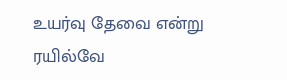உயர்வு தேவை என்று ரயில்வே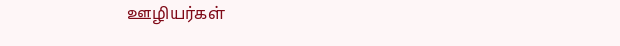ஊழியர்கள்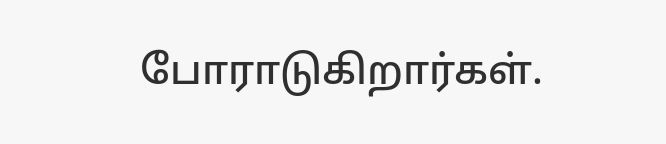போராடுகிறார்கள்.